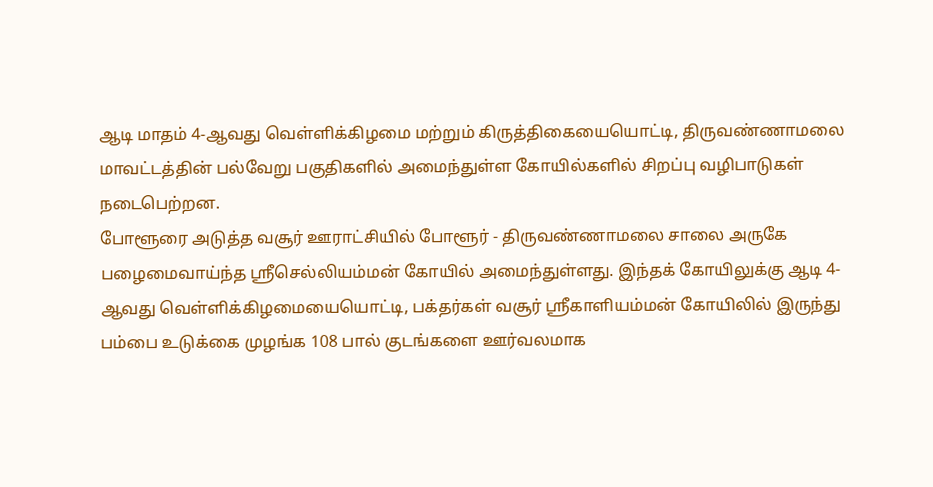ஆடி மாதம் 4-ஆவது வெள்ளிக்கிழமை மற்றும் கிருத்திகையையொட்டி, திருவண்ணாமலை மாவட்டத்தின் பல்வேறு பகுதிகளில் அமைந்துள்ள கோயில்களில் சிறப்பு வழிபாடுகள் நடைபெற்றன.
போளூரை அடுத்த வசூர் ஊராட்சியில் போளூர் - திருவண்ணாமலை சாலை அருகே பழைமைவாய்ந்த ஸ்ரீசெல்லியம்மன் கோயில் அமைந்துள்ளது. இந்தக் கோயிலுக்கு ஆடி 4-ஆவது வெள்ளிக்கிழமையையொட்டி, பக்தர்கள் வசூர் ஸ்ரீகாளியம்மன் கோயிலில் இருந்து பம்பை உடுக்கை முழங்க 108 பால் குடங்களை ஊர்வலமாக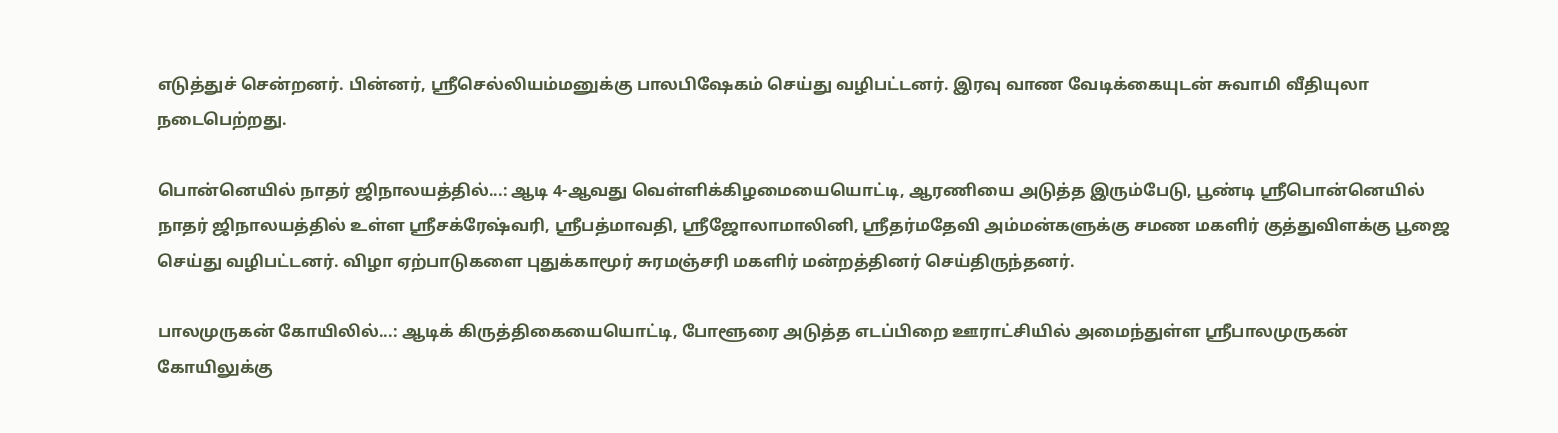எடுத்துச் சென்றனர். பின்னர், ஸ்ரீசெல்லியம்மனுக்கு பாலபிஷேகம் செய்து வழிபட்டனர். இரவு வாண வேடிக்கையுடன் சுவாமி வீதியுலா நடைபெற்றது.

பொன்னெயில் நாதர் ஜிநாலயத்தில்...: ஆடி 4-ஆவது வெள்ளிக்கிழமையையொட்டி, ஆரணியை அடுத்த இரும்பேடு, பூண்டி ஸ்ரீபொன்னெயில் நாதர் ஜிநாலயத்தில் உள்ள ஸ்ரீசக்ரேஷ்வரி, ஸ்ரீபத்மாவதி, ஸ்ரீஜோலாமாலினி, ஸ்ரீதர்மதேவி அம்மன்களுக்கு சமண மகளிர் குத்துவிளக்கு பூஜை செய்து வழிபட்டனர். விழா ஏற்பாடுகளை புதுக்காமூர் சுரமஞ்சரி மகளிர் மன்றத்தினர் செய்திருந்தனர்.

பாலமுருகன் கோயிலில்...: ஆடிக் கிருத்திகையையொட்டி, போளூரை அடுத்த எடப்பிறை ஊராட்சியில் அமைந்துள்ள ஸ்ரீபாலமுருகன் கோயிலுக்கு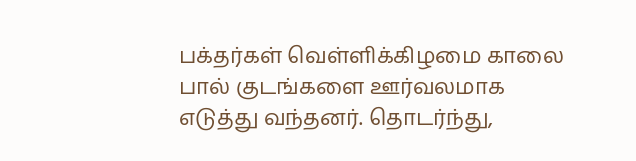பக்தர்கள் வெள்ளிக்கிழமை காலை பால் குடங்களை ஊர்வலமாக எடுத்து வந்தனர். தொடர்ந்து,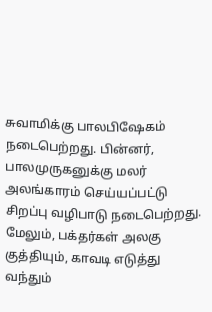சுவாமிக்கு பாலபிஷேகம் நடைபெற்றது. பின்னர், பாலமுருகனுக்கு மலர் அலங்காரம் செய்யப்பட்டு சிறப்பு வழிபாடு நடைபெற்றது. மேலும், பக்தர்கள் அலகு குத்தியும், காவடி எடுத்து வந்தும்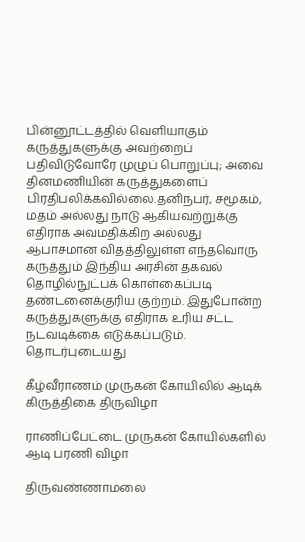பின்னூட்டத்தில் வெளியாகும் கருத்துகளுக்கு அவற்றைப் பதிவிடுவோரே முழுப் பொறுப்பு; அவை தினமணியின் கருத்துகளைப் பிரதிபலிக்கவில்லை.தனிநபர், சமூகம், மதம் அல்லது நாடு ஆகியவற்றுக்கு எதிராக அவமதிக்கிற அல்லது ஆபாசமான விதத்திலுள்ள எந்தவொரு கருத்தும் இந்திய அரசின் தகவல் தொழில்நுட்பக் கொள்கைப்படி தண்டனைக்குரிய குற்றம். இதுபோன்ற கருத்துகளுக்கு எதிராக உரிய சட்ட நடவடிக்கை எடுக்கப்படும்.
தொடர்புடையது

கீழ்வீராணம் முருகன் கோயிலில் ஆடிக் கிருத்திகை திருவிழா

ராணிப்பேட்டை முருகன் கோயில்களில் ஆடி பரணி விழா

திருவண்ணாமலை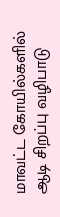மாவட்ட கோயில்களில் ஆடி சிறப்பு வழிபாடு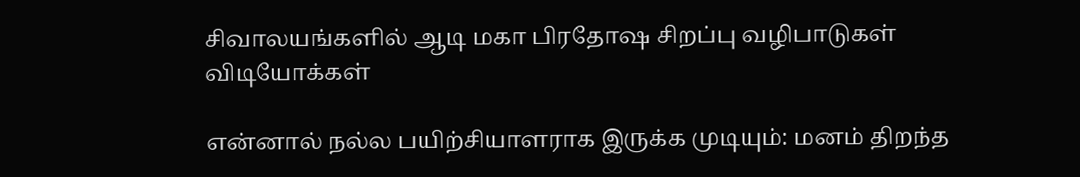சிவாலயங்களில் ஆடி மகா பிரதோஷ சிறப்பு வழிபாடுகள்
விடியோக்கள்

என்னால் நல்ல பயிற்சியாளராக இருக்க முடியும்: மனம் திறந்த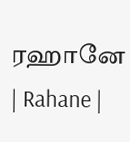ரஹானே | Rahane |